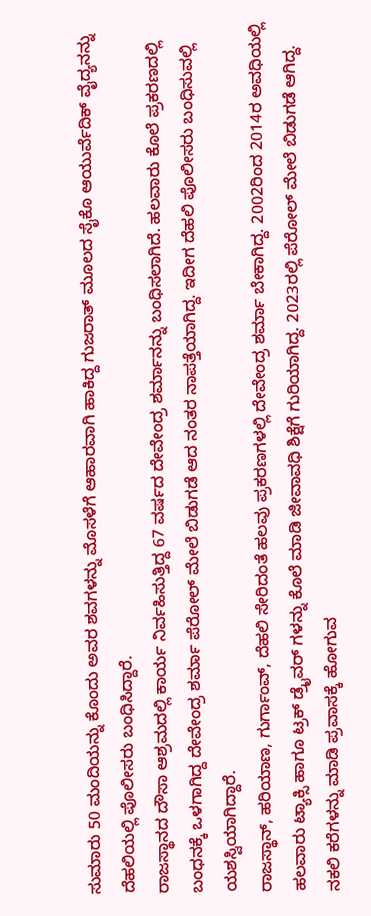ಸುಮಾರು 50 ಮಂದಿಯನ್ನು ಕೊಂದು ಅವರ ಶವಗಳನ್ನು ಮೊಸಳೆಗೆ ಆಹಾರವಾಗಿ ಹಾಕಿದ್ದ ಗುಜರಾತ್ ಮೂಲದ ಸೈಕೊ ಆಯುರ್ವೆದಿಕ್ ವೈದ್ಯನನ್ನು ದೆಹಲಿಯಲ್ಲಿ ಪೊಲೀಸರು ಬಂಧಿಸಿದ್ದಾರೆ.
ರಾಜಸ್ಥಾನದ ದೌಸಾ ಆಶ್ರಮದಲ್ಲಿ ಕಾರ್ಯ ನಿರ್ವಹಿಸುತ್ತಿದ್ದ 67 ವರ್ಷದ ದೇವೇಂದ್ರ ಶರ್ಮಾನನ್ನು ಬಂಧಿಸಲಾಗಿದೆ. ಹಲವಾರು ಕೊಲೆ ಪ್ರಕರಣದಲ್ಲಿ ಬಂಧನಕ್ಕೆ ಒಳಗಾಗಿದ್ದ ದೇವೇಂದ್ರ ಶರ್ಮಾ ಪೆರೋಲ್ ಮೇಲೆ ಬಿಡುಗಡೆ ಆದ ನಂತರ ನಾಪತ್ತೆಯಾಗಿದ್ದ. ಇದೀಗ ದೆಹಲಿ ಪೊಲೀಸರು ಬಂಧಿಸುವಲ್ಲಿ ಯಶಸ್ವಿಯಾಗಿದ್ದಾರೆ.
ರಾಜಸ್ಥಾನ್, ಹರಿಯಾಣ, ಗುರ್ಗಾಂವ್, ದೆಹಲಿ ಸೇರಿದಂತೆ ಹಲವು ಪ್ರಕರಣಗಳಲ್ಲಿ ದೇವೇಂದ್ರ ಶರ್ಮಾ ಬೇಕಾಗಿದ್ದ. 2002ರಿಂದ 2014ರ ಅವಧಿಯಲ್ಲಿ ಹಲವಾರು ಟ್ಯಾಕ್ಸಿ ಹಾಗೂ ಟ್ರಕ್ ಡ್ರೈವರ್ ಗಳನ್ನು ಕೊಲೆ ಮಾಡಿ ಜೀವಾವಧಿ ಶಿಕ್ಷೆಗೆ ಗುರಿಯಾಗಿದ್ದ. 2023ರಲ್ಲಿ ಪೆರೋಲ್ ಮೇಲೆ ಬಿಡುಗಡೆ ಆಗಿದ್ದ.
ನಕಲಿ ಕರೆಗಳನ್ನು ಮಾಡಿ ಪ್ರವಾಸಕ್ಕೆ ಹೋಗುವ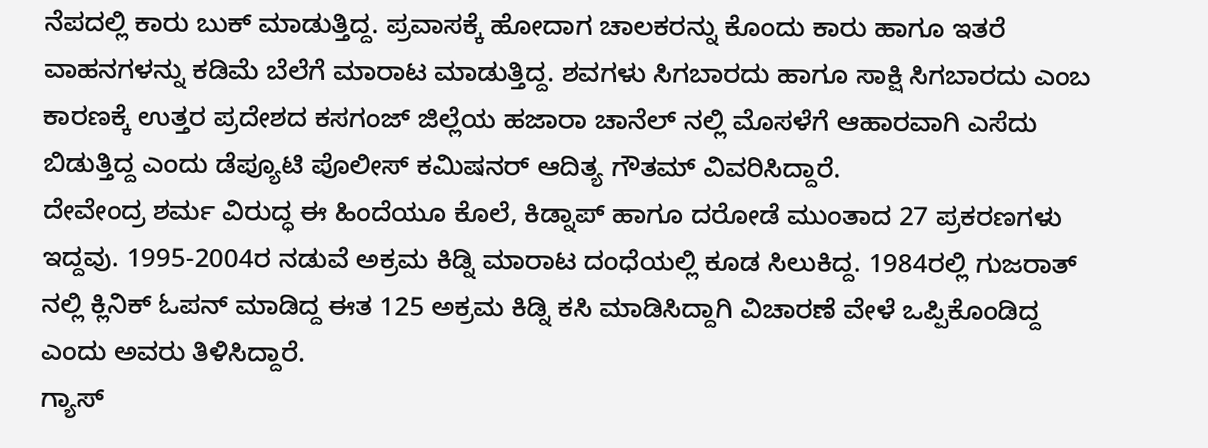ನೆಪದಲ್ಲಿ ಕಾರು ಬುಕ್ ಮಾಡುತ್ತಿದ್ದ. ಪ್ರವಾಸಕ್ಕೆ ಹೋದಾಗ ಚಾಲಕರನ್ನು ಕೊಂದು ಕಾರು ಹಾಗೂ ಇತರೆ ವಾಹನಗಳನ್ನು ಕಡಿಮೆ ಬೆಲೆಗೆ ಮಾರಾಟ ಮಾಡುತ್ತಿದ್ದ. ಶವಗಳು ಸಿಗಬಾರದು ಹಾಗೂ ಸಾಕ್ಷಿ ಸಿಗಬಾರದು ಎಂಬ ಕಾರಣಕ್ಕೆ ಉತ್ತರ ಪ್ರದೇಶದ ಕಸಗಂಜ್ ಜಿಲ್ಲೆಯ ಹಜಾರಾ ಚಾನೆಲ್ ನಲ್ಲಿ ಮೊಸಳೆಗೆ ಆಹಾರವಾಗಿ ಎಸೆದು ಬಿಡುತ್ತಿದ್ದ ಎಂದು ಡೆಪ್ಯೂಟಿ ಪೊಲೀಸ್ ಕಮಿಷನರ್ ಆದಿತ್ಯ ಗೌತಮ್ ವಿವರಿಸಿದ್ದಾರೆ.
ದೇವೇಂದ್ರ ಶರ್ಮ ವಿರುದ್ಧ ಈ ಹಿಂದೆಯೂ ಕೊಲೆ, ಕಿಡ್ನಾಪ್ ಹಾಗೂ ದರೋಡೆ ಮುಂತಾದ 27 ಪ್ರಕರಣಗಳು ಇದ್ದವು. 1995-2004ರ ನಡುವೆ ಅಕ್ರಮ ಕಿಡ್ನಿ ಮಾರಾಟ ದಂಧೆಯಲ್ಲಿ ಕೂಡ ಸಿಲುಕಿದ್ದ. 1984ರಲ್ಲಿ ಗುಜರಾತ್ ನಲ್ಲಿ ಕ್ಲಿನಿಕ್ ಓಪನ್ ಮಾಡಿದ್ದ ಈತ 125 ಅಕ್ರಮ ಕಿಡ್ನಿ ಕಸಿ ಮಾಡಿಸಿದ್ದಾಗಿ ವಿಚಾರಣೆ ವೇಳೆ ಒಪ್ಪಿಕೊಂಡಿದ್ದ ಎಂದು ಅವರು ತಿಳಿಸಿದ್ದಾರೆ.
ಗ್ಯಾಸ್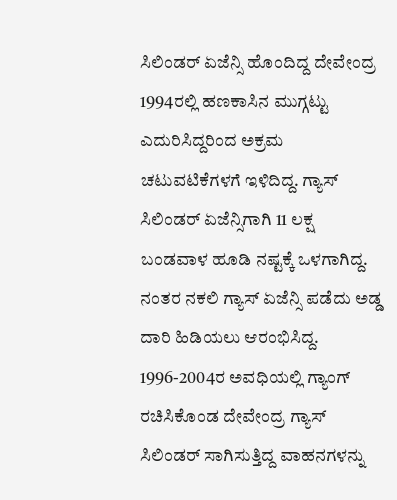ಸಿಲಿಂಡರ್ ಏಜೆನ್ಸಿ ಹೊಂದಿದ್ದ ದೇವೇಂದ್ರ 1994ರಲ್ಲಿ ಹಣಕಾಸಿನ ಮುಗ್ಗಟ್ಟು ಎದುರಿಸಿದ್ದರಿಂದ ಅಕ್ರಮ ಚಟುವಟಿಕೆಗಳಗೆ ಇಳಿದಿದ್ದ. ಗ್ಯಾಸ್ ಸಿಲಿಂಡರ್ ಏಜೆನ್ಸಿಗಾಗಿ 11 ಲಕ್ಷ ಬಂಡವಾಳ ಹೂಡಿ ನಷ್ಟಕ್ಕೆ ಒಳಗಾಗಿದ್ದ. ನಂತರ ನಕಲಿ ಗ್ಯಾಸ್ ಏಜೆನ್ಸಿ ಪಡೆದು ಅಡ್ಡ ದಾರಿ ಹಿಡಿಯಲು ಆರಂಭಿಸಿದ್ದ.
1996-2004ರ ಅವಧಿಯಲ್ಲಿ ಗ್ಯಾಂಗ್ ರಚಿಸಿಕೊಂಡ ದೇವೇಂದ್ರ ಗ್ಯಾಸ್ ಸಿಲಿಂಡರ್ ಸಾಗಿಸುತ್ತಿದ್ದ ವಾಹನಗಳನ್ನು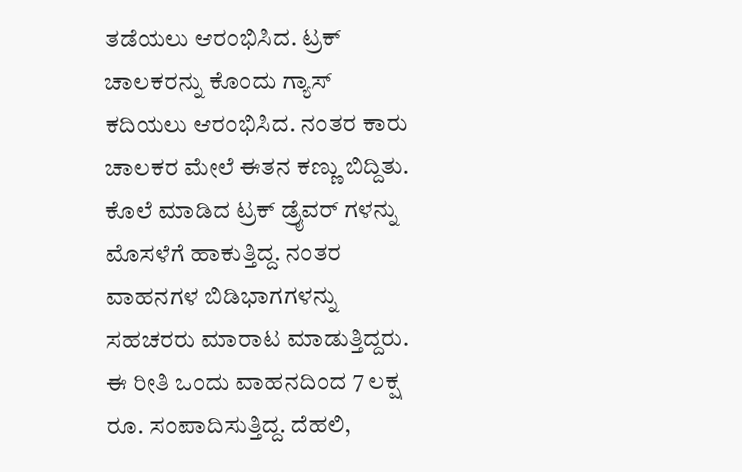ತಡೆಯಲು ಆರಂಭಿಸಿದ. ಟ್ರಕ್ ಚಾಲಕರನ್ನು ಕೊಂದು ಗ್ಯಾಸ್ ಕದಿಯಲು ಆರಂಭಿಸಿದ. ನಂತರ ಕಾರು ಚಾಲಕರ ಮೇಲೆ ಈತನ ಕಣ್ಣು ಬಿದ್ದಿತು.
ಕೊಲೆ ಮಾಡಿದ ಟ್ರಕ್ ಡ್ರೈವರ್ ಗಳನ್ನು ಮೊಸಳೆಗೆ ಹಾಕುತ್ತಿದ್ದ. ನಂತರ ವಾಹನಗಳ ಬಿಡಿಭಾಗಗಳನ್ನು ಸಹಚರರು ಮಾರಾಟ ಮಾಡುತ್ತಿದ್ದರು. ಈ ರೀತಿ ಒಂದು ವಾಹನದಿಂದ 7 ಲಕ್ಷ ರೂ. ಸಂಪಾದಿಸುತ್ತಿದ್ದ. ದೆಹಲಿ,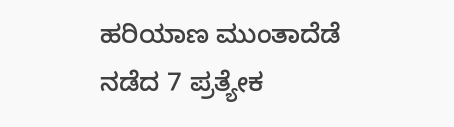ಹರಿಯಾಣ ಮುಂತಾದೆಡೆ ನಡೆದ 7 ಪ್ರತ್ಯೇಕ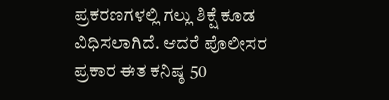ಪ್ರಕರಣಗಳಲ್ಲಿ ಗಲ್ಲು ಶಿಕ್ಷೆ ಕೂಡ ವಿಧಿಸಲಾಗಿದೆ. ಆದರೆ ಪೊಲೀಸರ ಪ್ರಕಾರ ಈತ ಕನಿಷ್ಠ 50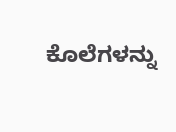ಕೊಲೆಗಳನ್ನು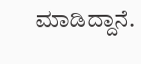ಮಾಡಿದ್ದಾನೆ.